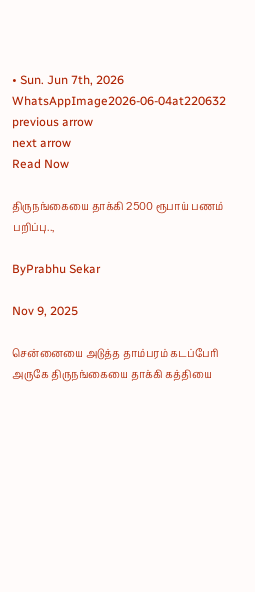• Sun. Jun 7th, 2026
WhatsAppImage2026-06-04at220632
previous arrow
next arrow
Read Now

திருநங்கையை தாக்கி 2500 ரூபாய் பணம் பறிப்பு..,

ByPrabhu Sekar

Nov 9, 2025

சென்னையை அடுத்த தாம்பரம் கடப்பேரி அருகே திருநங்கையை தாக்கி கத்தியை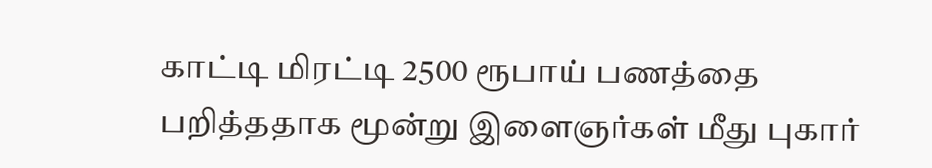காட்டி மிரட்டி 2500 ரூபாய் பணத்தை பறித்ததாக மூன்று இளைஞர்கள் மீது புகார்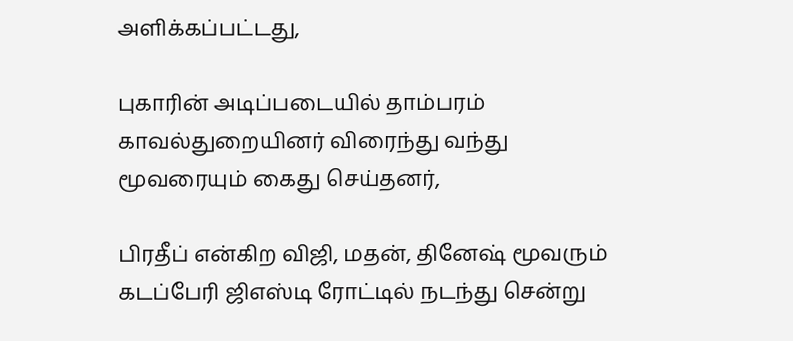அளிக்கப்பட்டது,

புகாரின் அடிப்படையில் தாம்பரம் காவல்துறையினர் விரைந்து வந்து மூவரையும் கைது செய்தனர்,

பிரதீப் என்கிற விஜி, மதன், தினேஷ் மூவரும் கடப்பேரி ஜிஎஸ்டி ரோட்டில் நடந்து சென்று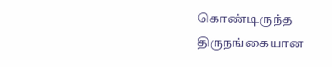கொண்டிருந்த திருநங்கையான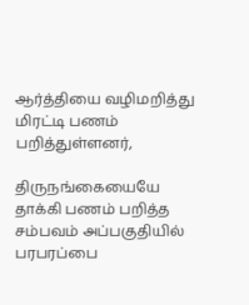ஆர்த்தியை வழிமறித்து மிரட்டி பணம் பறித்துள்ளனர்,

திருநங்கையையே தாக்கி பணம் பறித்த சம்பவம் அப்பகுதியில் பரபரப்பை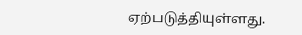ஏற்படுத்தியுள்ளது.